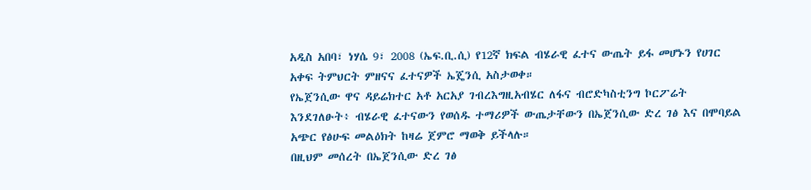አዲስ አበባ፣ ነሃሴ 9፣ 2008 (ኤፍ.ቢ.ሲ) የ12ኛ ክፍል ብሄራዊ ፈተና ውጤት ይፋ መሆኑን የሀገር አቀፍ ትምህርት ምዘናና ፈተናዎች ኤጄንሲ አስታወቀ።
የኤጀንሲው ዋና ዳይሬክተር አቶ አርአያ ገብረእግዚአብሄር ለፋና ብሮድካስቲንግ ኮርፖሬት እንደገለፁት፥ ብሄራዊ ፈተናውን የወሰዱ ተማሪዎች ውጤታቸውን በኤጀንሲው ድረ ገፅ እና በሞባይል አጭር የፅሁፍ መልዕክት ከዛሬ ጀምሮ ማወቅ ይችላሉ።
በዚህም መሰረት በኤጀንሲው ድረ ገፅ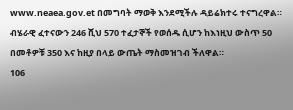www.neaea.gov.et በመግባት ማወቅ እንደሚችሉ ዳይሬክተሩ ተናግረዋል።
ብሄራዊ ፈተናውን 246 ሺህ 570 ተፈታኞች የወሰዱ ሲሆን ከእነዚህ ውስጥ 50 በመቶዎቹ 350 እና ከዚያ በላይ ውጤት ማስመዝገብ ችለዋል።
106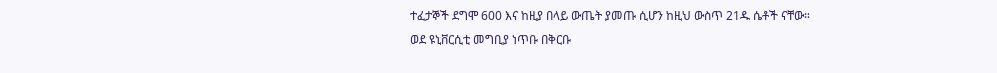ተፈታኞች ደግሞ 600 እና ከዚያ በላይ ውጤት ያመጡ ሲሆን ከዚህ ውስጥ 21ዱ ሴቶች ናቸው።
ወደ ዩኒቨርሲቲ መግቢያ ነጥቡ በቅርቡ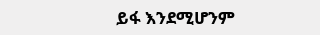ይፋ እንደሚሆንም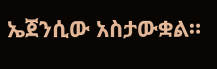ኤጀንሲው አስታውቋል።